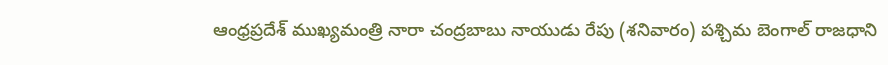ఆంధ్రప్రదేశ్ ముఖ్యమంత్రి నారా చంద్రబాబు నాయుడు రేపు (శనివారం) పశ్చిమ బెంగాల్ రాజధాని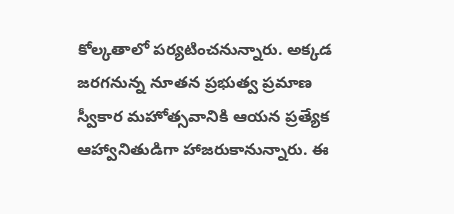కోల్కతాలో పర్యటించనున్నారు. అక్కడ జరగనున్న నూతన ప్రభుత్వ ప్రమాణ స్వీకార మహోత్సవానికి ఆయన ప్రత్యేక ఆహ్వానితుడిగా హాజరుకానున్నారు. ఈ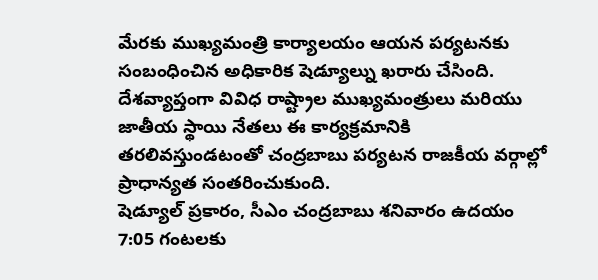మేరకు ముఖ్యమంత్రి కార్యాలయం ఆయన పర్యటనకు సంబంధించిన అధికారిక షెడ్యూల్ను ఖరారు చేసింది. దేశవ్యాప్తంగా వివిధ రాష్ట్రాల ముఖ్యమంత్రులు మరియు జాతీయ స్థాయి నేతలు ఈ కార్యక్రమానికి తరలివస్తుండటంతో చంద్రబాబు పర్యటన రాజకీయ వర్గాల్లో ప్రాధాన్యత సంతరించుకుంది.
షెడ్యూల్ ప్రకారం, సీఎం చంద్రబాబు శనివారం ఉదయం 7:05 గంటలకు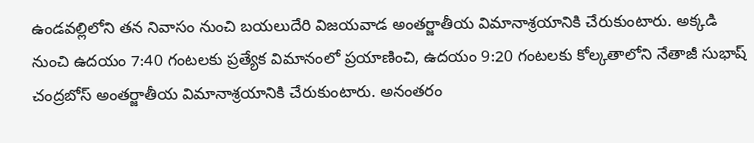ఉండవల్లిలోని తన నివాసం నుంచి బయలుదేరి విజయవాడ అంతర్జాతీయ విమానాశ్రయానికి చేరుకుంటారు. అక్కడి నుంచి ఉదయం 7:40 గంటలకు ప్రత్యేక విమానంలో ప్రయాణించి, ఉదయం 9:20 గంటలకు కోల్కతాలోని నేతాజీ సుభాష్ చంద్రబోస్ అంతర్జాతీయ విమానాశ్రయానికి చేరుకుంటారు. అనంతరం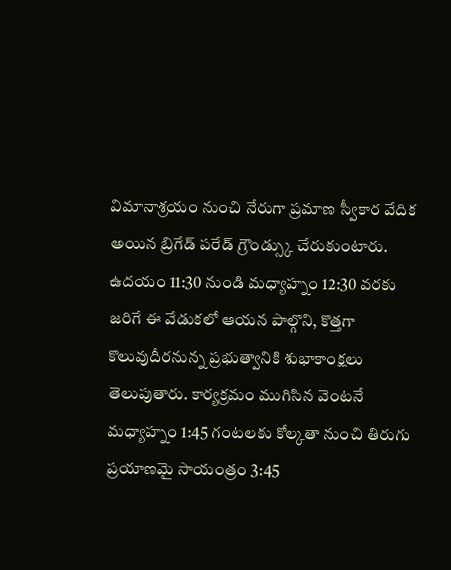విమానాశ్రయం నుంచి నేరుగా ప్రమాణ స్వీకార వేదిక అయిన బ్రిగేడ్ పరేడ్ గ్రౌండ్స్కు చేరుకుంటారు.
ఉదయం 11:30 నుండి మధ్యాహ్నం 12:30 వరకు జరిగే ఈ వేడుకలో ఆయన పాల్గొని, కొత్తగా కొలువుదీరనున్న ప్రభుత్వానికి శుభాకాంక్షలు తెలుపుతారు. కార్యక్రమం ముగిసిన వెంటనే మధ్యాహ్నం 1:45 గంటలకు కోల్కతా నుంచి తిరుగు ప్రయాణమై సాయంత్రం 3:45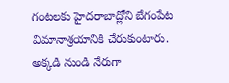గంటలకు హైదరాబాద్లోని బేగంపేట విమానాశ్రయానికి చేరుకుంటారు. అక్కడి నుండి నేరుగా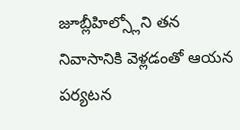జూబ్లీహిల్స్లోని తన నివాసానికి వెళ్లడంతో ఆయన పర్యటన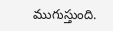ముగుస్తుంది.